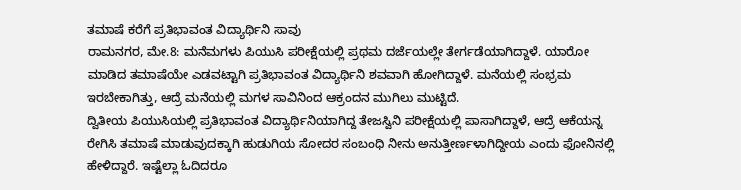ತಮಾಷೆ ಕರೆಗೆ ಪ್ರತಿಭಾವಂತ ವಿದ್ಯಾರ್ಥಿನಿ ಸಾವು
ರಾಮನಗರ, ಮೇ.8: ಮನೆಮಗಳು ಪಿಯುಸಿ ಪರೀಕ್ಷೆಯಲ್ಲಿ ಪ್ರಥಮ ದರ್ಜೆಯಲ್ಲೇ ತೇರ್ಗಡೆಯಾಗಿದ್ದಾಳೆ. ಯಾರೋ ಮಾಡಿದ ತಮಾಷೆಯೇ ಎಡವಟ್ಟಾಗಿ ಪ್ರತಿಭಾವಂತ ವಿದ್ಯಾರ್ಥಿನಿ ಶವವಾಗಿ ಹೋಗಿದ್ದಾಳೆ. ಮನೆಯಲ್ಲಿ ಸಂಭ್ರಮ ಇರಬೇಕಾಗಿತ್ತು, ಆದ್ರೆ ಮನೆಯಲ್ಲಿ ಮಗಳ ಸಾವಿನಿಂದ ಆಕ್ರಂದನ ಮುಗಿಲು ಮುಟ್ಟಿದೆ.
ದ್ವಿತೀಯ ಪಿಯುಸಿಯಲ್ಲಿ ಪ್ರತಿಭಾವಂತ ವಿದ್ಯಾರ್ಥಿನಿಯಾಗಿದ್ದ ತೇಜಸ್ವಿನಿ ಪರೀಕ್ಷೆಯಲ್ಲಿ ಪಾಸಾಗಿದ್ದಾಳೆ, ಆದ್ರೆ ಆಕೆಯನ್ನ ರೇಗಿಸಿ ತಮಾಷೆ ಮಾಡುವುದಕ್ಕಾಗಿ ಹುಡುಗಿಯ ಸೋದರ ಸಂಬಂಧಿ ನೀನು ಅನುತ್ತೀರ್ಣಳಾಗಿದ್ದೀಯ ಎಂದು ಫೋನಿನಲ್ಲಿ ಹೇಳಿದ್ದಾರೆ. ಇಷ್ಟೆಲ್ಲಾ ಓದಿದರೂ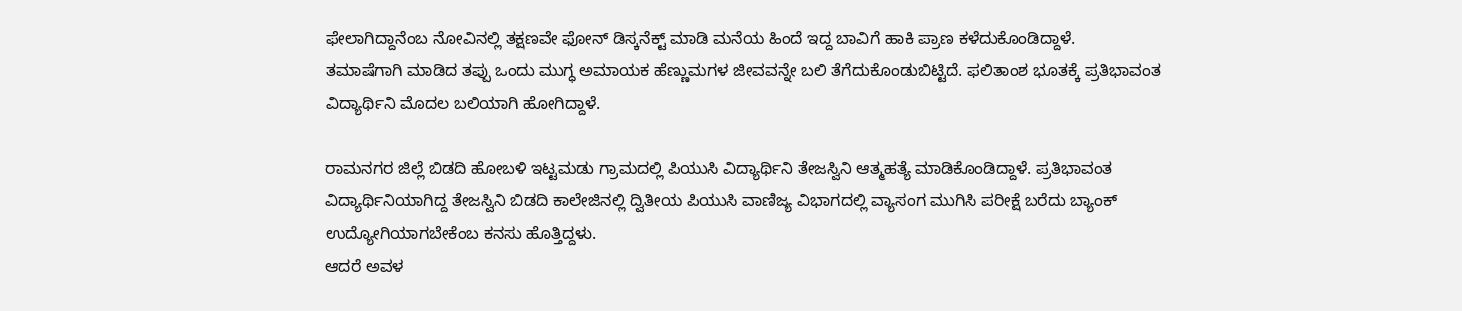ಫೇಲಾಗಿದ್ದಾನೆಂಬ ನೋವಿನಲ್ಲಿ ತಕ್ಷಣವೇ ಫೋನ್ ಡಿಸ್ಕನೆಕ್ಟ್ ಮಾಡಿ ಮನೆಯ ಹಿಂದೆ ಇದ್ದ ಬಾವಿಗೆ ಹಾಕಿ ಪ್ರಾಣ ಕಳೆದುಕೊಂಡಿದ್ದಾಳೆ.
ತಮಾಷೆಗಾಗಿ ಮಾಡಿದ ತಪ್ಪು ಒಂದು ಮುಗ್ಧ ಅಮಾಯಕ ಹೆಣ್ಣುಮಗಳ ಜೀವವನ್ನೇ ಬಲಿ ತೆಗೆದುಕೊಂಡುಬಿಟ್ಟಿದೆ. ಫಲಿತಾಂಶ ಭೂತಕ್ಕೆ ಪ್ರತಿಭಾವಂತ ವಿದ್ಯಾರ್ಥಿನಿ ಮೊದಲ ಬಲಿಯಾಗಿ ಹೋಗಿದ್ದಾಳೆ.

ರಾಮನಗರ ಜಿಲ್ಲೆ ಬಿಡದಿ ಹೋಬಳಿ ಇಟ್ಟಮಡು ಗ್ರಾಮದಲ್ಲಿ ಪಿಯುಸಿ ವಿದ್ಯಾರ್ಥಿನಿ ತೇಜಸ್ವಿನಿ ಆತ್ಮಹತ್ಯೆ ಮಾಡಿಕೊಂಡಿದ್ದಾಳೆ. ಪ್ರತಿಭಾವಂತ ವಿದ್ಯಾರ್ಥಿನಿಯಾಗಿದ್ದ ತೇಜಸ್ವಿನಿ ಬಿಡದಿ ಕಾಲೇಜಿನಲ್ಲಿ ದ್ವಿತೀಯ ಪಿಯುಸಿ ವಾಣಿಜ್ಯ ವಿಭಾಗದಲ್ಲಿ ವ್ಯಾಸಂಗ ಮುಗಿಸಿ ಪರೀಕ್ಷೆ ಬರೆದು ಬ್ಯಾಂಕ್ ಉದ್ಯೋಗಿಯಾಗಬೇಕೆಂಬ ಕನಸು ಹೊತ್ತಿದ್ದಳು.
ಆದರೆ ಅವಳ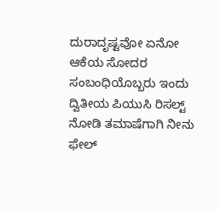ದುರಾದೃಷ್ಟವೋ ಏನೋ ಆಕೆಯ ಸೋದರ ಸಂಬಂಧಿಯೊಬ್ಬರು ಇಂದು ದ್ವಿತೀಯ ಪಿಯುಸಿ ರಿಸಲ್ಟ್ ನೋಡಿ ತಮಾಷೆಗಾಗಿ ನೀನು ಫೇಲ್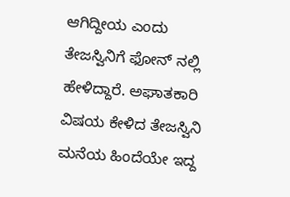ಆಗಿದ್ದೀಯ ಎಂದು ತೇಜಸ್ವಿನಿಗೆ ಫೋನ್ ನಲ್ಲಿ ಹೇಳಿದ್ದಾರೆ. ಅಘಾತಕಾರಿ ವಿಷಯ ಕೇಳಿದ ತೇಜಸ್ವಿನಿ ಮನೆಯ ಹಿಂದೆಯೇ ಇದ್ದ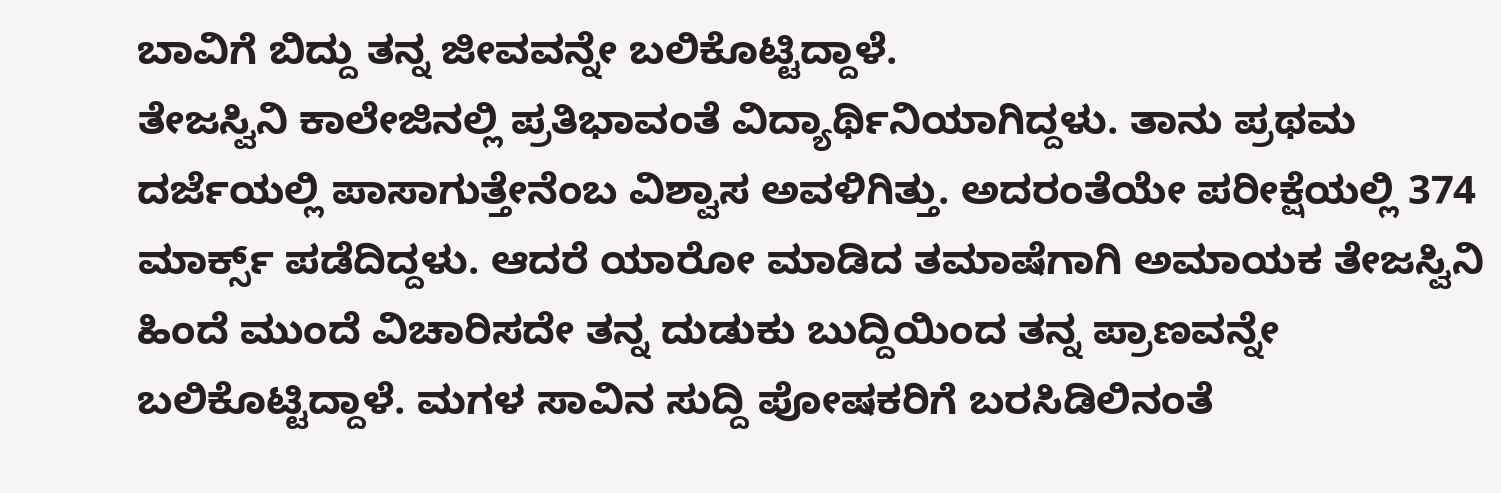ಬಾವಿಗೆ ಬಿದ್ದು ತನ್ನ ಜೀವವನ್ನೇ ಬಲಿಕೊಟ್ಟಿದ್ದಾಳೆ.
ತೇಜಸ್ವಿನಿ ಕಾಲೇಜಿನಲ್ಲಿ ಪ್ರತಿಭಾವಂತೆ ವಿದ್ಯಾರ್ಥಿನಿಯಾಗಿದ್ದಳು. ತಾನು ಪ್ರಥಮ ದರ್ಜೆಯಲ್ಲಿ ಪಾಸಾಗುತ್ತೇನೆಂಬ ವಿಶ್ವಾಸ ಅವಳಿಗಿತ್ತು. ಅದರಂತೆಯೇ ಪರೀಕ್ಷೆಯಲ್ಲಿ 374 ಮಾರ್ಕ್ಸ್ ಪಡೆದಿದ್ದಳು. ಆದರೆ ಯಾರೋ ಮಾಡಿದ ತಮಾಷೆಗಾಗಿ ಅಮಾಯಕ ತೇಜಸ್ವಿನಿ ಹಿಂದೆ ಮುಂದೆ ವಿಚಾರಿಸದೇ ತನ್ನ ದುಡುಕು ಬುದ್ದಿಯಿಂದ ತನ್ನ ಪ್ರಾಣವನ್ನೇ ಬಲಿಕೊಟ್ಟಿದ್ದಾಳೆ. ಮಗಳ ಸಾವಿನ ಸುದ್ದಿ ಪೋಷಕರಿಗೆ ಬರಸಿಡಿಲಿನಂತೆ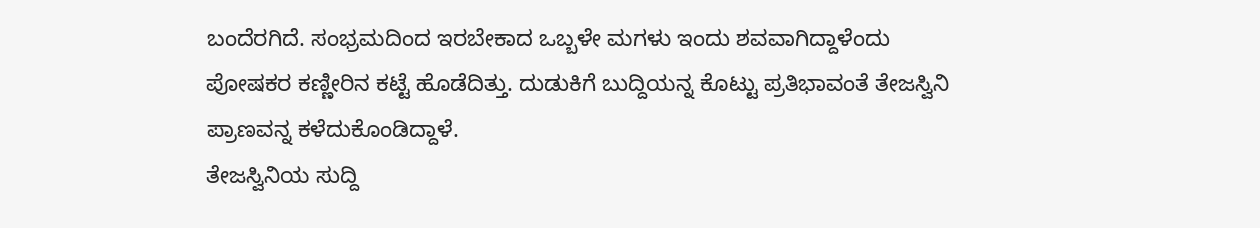ಬಂದೆರಗಿದೆ. ಸಂಭ್ರಮದಿಂದ ಇರಬೇಕಾದ ಒಬ್ಬಳೇ ಮಗಳು ಇಂದು ಶವವಾಗಿದ್ದಾಳೆಂದು ಪೋಷಕರ ಕಣ್ಣೀರಿನ ಕಟ್ಟೆ ಹೊಡೆದಿತ್ತು. ದುಡುಕಿಗೆ ಬುದ್ದಿಯನ್ನ ಕೊಟ್ಟು ಪ್ರತಿಭಾವಂತೆ ತೇಜಸ್ವಿನಿ ಪ್ರಾಣವನ್ನ ಕಳೆದುಕೊಂಡಿದ್ದಾಳೆ.
ತೇಜಸ್ವಿನಿಯ ಸುದ್ದಿ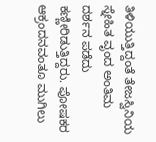ತಿಳಿಯುತ್ತಿದ್ದಂತೆ ತೇಜಸ್ವಿನಿಯ ಸ್ನೇಹಿತ ವೃಂದ ಅಂತಿಮ ದರ್ಶನ ಪಡೆದು ಕಣ್ಣೀರಿಡುತ್ತಿದ್ದರು. ಪೋಷಕರ ಆಕ್ರಂದನವಂತೂ ಮುಗಿಲು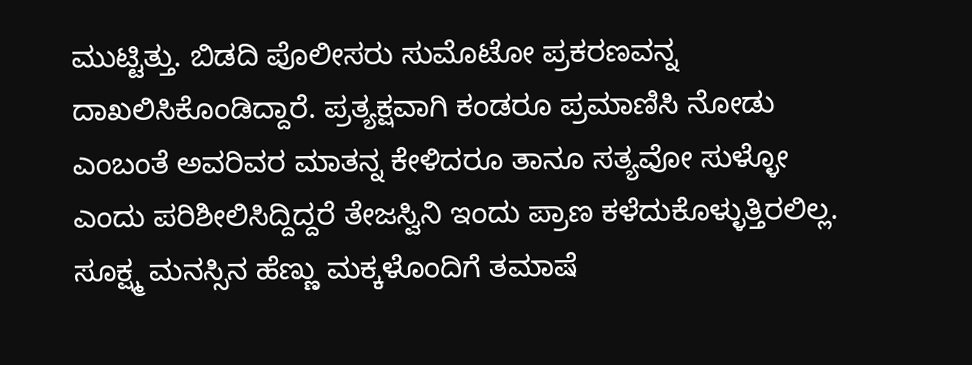ಮುಟ್ಟಿತ್ತು. ಬಿಡದಿ ಪೊಲೀಸರು ಸುಮೊಟೋ ಪ್ರಕರಣವನ್ನ ದಾಖಲಿಸಿಕೊಂಡಿದ್ದಾರೆ. ಪ್ರತ್ಯಕ್ಷವಾಗಿ ಕಂಡರೂ ಪ್ರಮಾಣಿಸಿ ನೋಡು ಎಂಬಂತೆ ಅವರಿವರ ಮಾತನ್ನ ಕೇಳಿದರೂ ತಾನೂ ಸತ್ಯವೋ ಸುಳ್ಳೋ ಎಂದು ಪರಿಶೀಲಿಸಿದ್ದಿದ್ದರೆ ತೇಜಸ್ವಿನಿ ಇಂದು ಪ್ರಾಣ ಕಳೆದುಕೊಳ್ಳುತ್ತಿರಲಿಲ್ಲ. ಸೂಕ್ಷ್ಮ ಮನಸ್ಸಿನ ಹೆಣ್ಣು ಮಕ್ಕಳೊಂದಿಗೆ ತಮಾಷೆ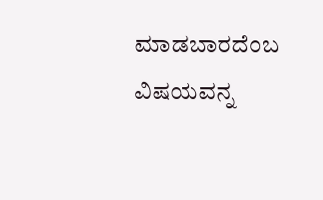ಮಾಡಬಾರದೆಂಬ ವಿಷಯವನ್ನ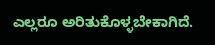ಎಲ್ಲರೂ ಅರಿತುಕೊಳ್ಳಬೇಕಾಗಿದೆ.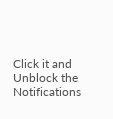Click it and Unblock the Notifications